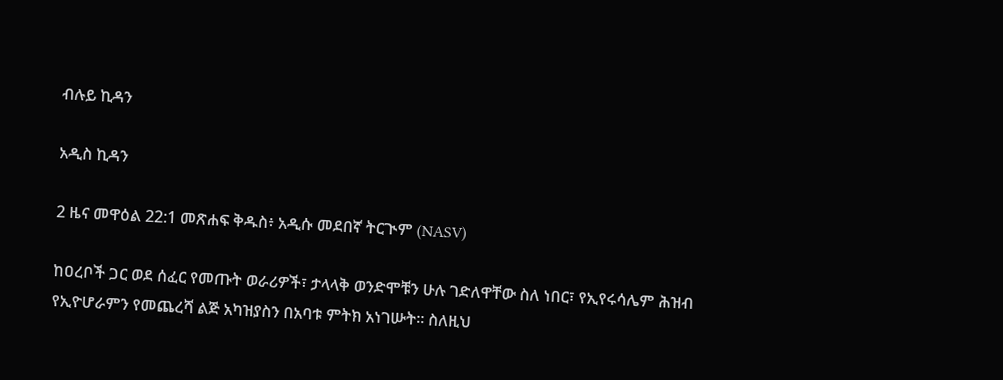ብሉይ ኪዳን

አዲስ ኪዳን

2 ዜና መዋዕል 22:1 መጽሐፍ ቅዱስ፥ አዲሱ መደበኛ ትርጒም (NASV)

ከዐረቦች ጋር ወደ ሰፈር የመጡት ወራሪዎች፣ ታላላቅ ወንድሞቹን ሁሉ ገድለዋቸው ስለ ነበር፣ የኢየሩሳሌም ሕዝብ የኢዮሆራምን የመጨረሻ ልጅ አካዝያስን በአባቱ ምትክ አነገሡት። ስለዚህ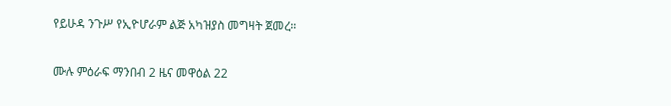የይሁዳ ንጉሥ የኢዮሆራም ልጅ አካዝያስ መግዛት ጀመረ።

ሙሉ ምዕራፍ ማንበብ 2 ዜና መዋዕል 22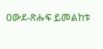ዐውደ-ጽሑፍ ይመልከቱ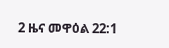2 ዜና መዋዕል 22:1